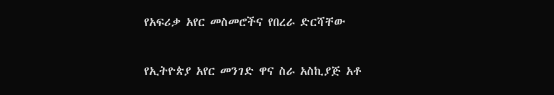የአፍሪቃ አየር መስመሮችና የበረራ ድርሻቸው

የኢትዮጵያ አየር መንገድ ዋና ስራ አስኪያጅ አቶ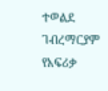ተወልደ ገብረማርያም የአፍሪቃ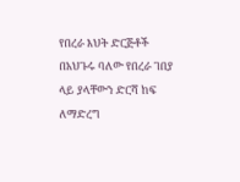የበረራ እህት ድርጅቶች በአህጉሩ ባለው የበረራ ገበያ ላይ ያላቸውን ድርሻ ከፍ ለማድረግ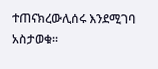ተጠናክረውሊሰሩ እንደሚገባ አስታወቁ።